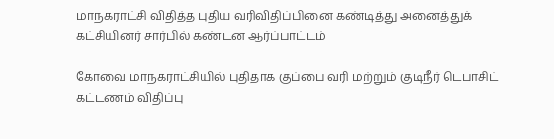மாநகராட்சி விதித்த புதிய வரிவிதிப்பினை கண்டித்து அனைத்துக் கட்சியினர் சார்பில் கண்டன ஆர்ப்பாட்டம்

கோவை மாநகராட்சியில் புதிதாக குப்பை வரி மற்றும் குடிநீர் டெபாசிட் கட்டணம் விதிப்பு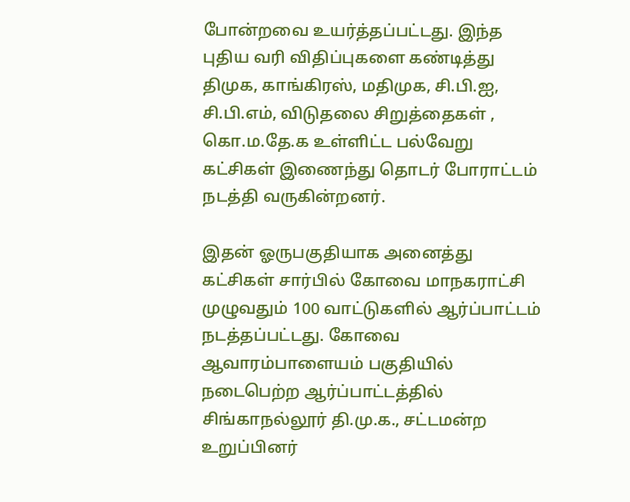போன்றவை உயர்த்தப்பட்டது. இந்த புதிய வரி விதிப்புகளை கண்டித்து திமுக, காங்கிரஸ், மதிமுக, சி.பி.ஐ, சி.பி.எம், விடுதலை சிறுத்தைகள் , கொ.ம.தே.க உள்ளிட்ட பல்வேறு கட்சிகள் இணைந்து தொடர் போராட்டம் நடத்தி வருகின்றனர்.

இதன் ஓருபகுதியாக அனைத்து கட்சிகள் சார்பில் கோவை மாநகராட்சி முழுவதும் 100 வாட்டுகளில் ஆர்ப்பாட்டம் நடத்தப்பட்டது. கோவை ஆவாரம்பாளையம் பகுதியில் நடைபெற்ற ஆர்ப்பாட்டத்தில் சிங்காநல்லூர் தி.மு.க., சட்டமன்ற உறுப்பினர்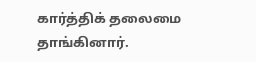கார்த்திக் தலைமை தாங்கினார்.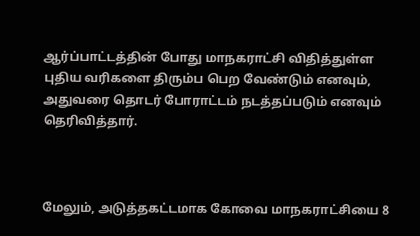ஆர்ப்பாட்டத்தின் போது மாநகராட்சி விதித்துள்ள புதிய வரிகளை திரும்ப பெற வேண்டும் எனவும், அதுவரை தொடர் போராட்டம் நடத்தப்படும் எனவும் தெரிவித்தார்.



மேலும், அடுத்தகட்டமாக கோவை மாநகராட்சியை 8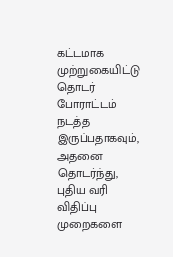கட்டமாக முற்றுகையிட்டு தொடர் போராட்டம் நடத்த இருப்பதாகவும், அதனை தொடர்ந்து, புதிய வரி விதிப்பு முறைகளை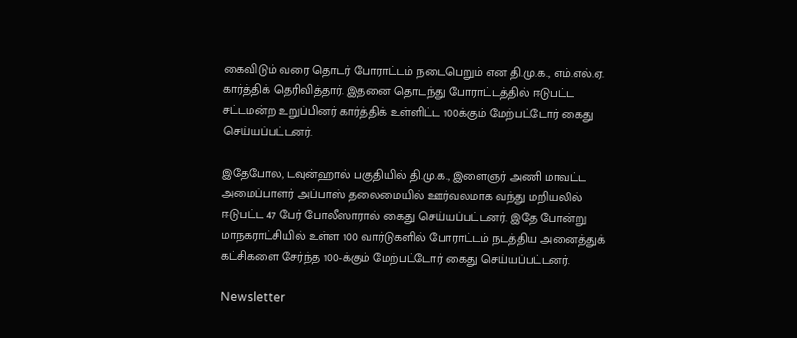கைவிடும் வரை தொடர் போராட்டம் நடைபெறும் என தி.மு.க., எம்.எல்.ஏ. கார்த்திக் தெரிவித்தார். இதனை தொடந்து போராட்டத்தில் ஈடுபட்ட சட்டமன்ற உறுப்பினர் கார்த்திக் உள்ளிட்ட 100க்கும் மேற்பட்டோர் கைது செய்யப்பட்டனர்.

இதேபோல, டவுன்ஹால் பகுதியில் தி.மு.க., இளைஞர் அணி மாவட்ட அமைப்பாளர் அப்பாஸ் தலைமையில் ஊர்வலமாக வந்து மறியலில் ஈடுபட்ட 47 பேர் போலீஸாரால் கைது செய்யப்பட்டனர். இதே போன்று மாநகராட்சியில் உள்ள 100 வார்டுகளில் போராட்டம் நடத்திய அனைத்துக் கட்சிகளை சேர்ந்த 100-க்கும் மேற்பட்டோர் கைது செய்யப்பட்டனர்.

Newsletter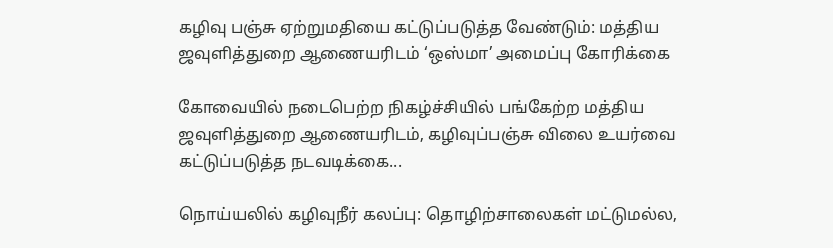கழிவு பஞ்சு ஏற்றுமதியை கட்டுப்படுத்த வேண்டும்: மத்திய ஜவுளித்துறை ஆணையரிடம் ‘ஒஸ்மா’ அமைப்பு கோரிக்கை

கோவையில் நடைபெற்ற நிகழ்ச்சியில் பங்கேற்ற மத்திய ஜவுளித்துறை ஆணையரிடம், கழிவுப்பஞ்சு விலை உயர்வை கட்டுப்படுத்த நடவடிக்கை...

நொய்யலில் கழிவுநீர் கலப்பு: தொழிற்சாலைகள் மட்டுமல்ல,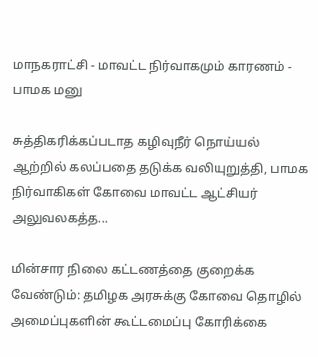மாநகராட்சி - மாவட்ட நிர்வாகமும் காரணம் - பாமக மனு

சுத்திகரிக்கப்படாத கழிவுநீர் நொய்யல் ஆற்றில் கலப்பதை தடுக்க வலியுறுத்தி, பாமக நிர்வாகிகள் கோவை மாவட்ட ஆட்சியர் அலுவலகத்த...

மின்சார நிலை கட்டணத்தை குறைக்க வேண்டும்: தமிழக அரசுக்கு கோவை தொழில் அமைப்புகளின் கூட்டமைப்பு கோரிக்கை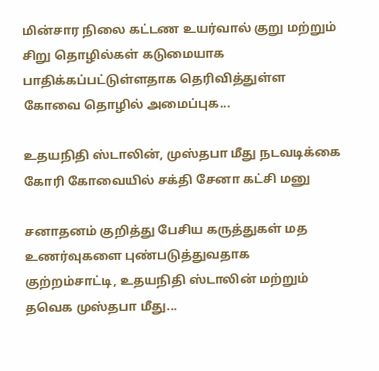மின்சார நிலை கட்டண உயர்வால் குறு மற்றும் சிறு தொழில்கள் கடுமையாக பாதிக்கப்பட்டுள்ளதாக தெரிவித்துள்ள கோவை தொழில் அமைப்புக...

உதயநிதி ஸ்டாலின், முஸ்தபா மீது நடவடிக்கை கோரி கோவையில் சக்தி சேனா கட்சி மனு

சனாதனம் குறித்து பேசிய கருத்துகள் மத உணர்வுகளை புண்படுத்துவதாக குற்றம்சாட்டி, உதயநிதி ஸ்டாலின் மற்றும் தவெக முஸ்தபா மீது...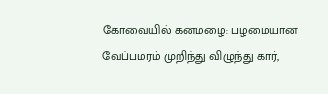கோவையில் கனமழை: பழமையான வேப்பமரம் முறிந்து விழுந்து கார்,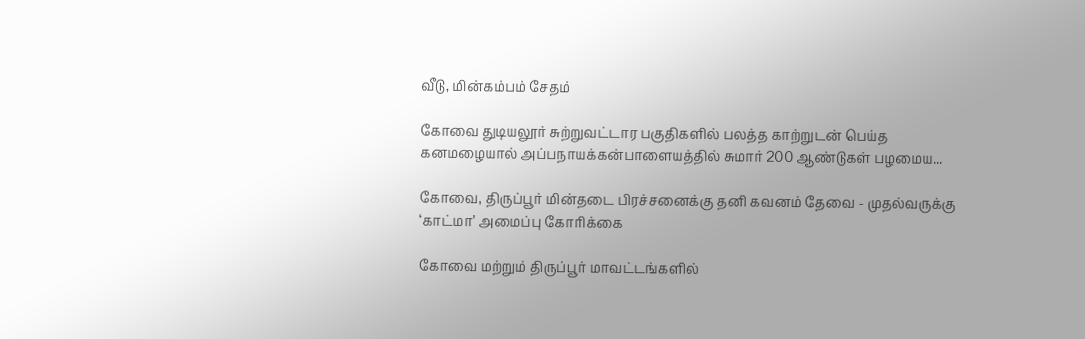வீடு, மின்கம்பம் சேதம்

கோவை துடியலூர் சுற்றுவட்டார பகுதிகளில் பலத்த காற்றுடன் பெய்த கனமழையால் அப்பநாயக்கன்பாளையத்தில் சுமார் 200 ஆண்டுகள் பழமைய...

கோவை, திருப்பூர் மின்தடை பிரச்சனைக்கு தனி கவனம் தேவை - முதல்வருக்கு ‘காட்மா’ அமைப்பு கோரிக்கை

கோவை மற்றும் திருப்பூர் மாவட்டங்களில்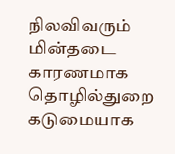நிலவிவரும்  மின்தடை காரணமாக தொழில்துறை கடுமையாக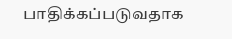பாதிக்கப்படுவதாக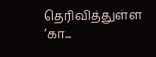தெரிவித்துள்ள ‘கா...